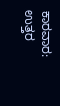ಕಾರವಾರ: ಉತ್ತರ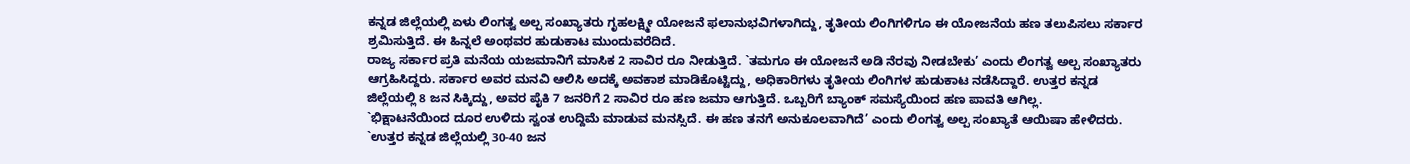ಕನ್ನಡ ಜಿಲ್ಲೆಯಲ್ಲಿ ಏಳು ಲಿಂಗತ್ವ ಅಲ್ಪ ಸಂಖ್ಯಾತರು ಗೃಹಲಕ್ಷ್ಮೀ ಯೋಜನೆ ಫಲಾನುಭವಿಗಳಾಗಿದ್ದು, ತೃತೀಯ ಲಿಂಗಿಗಳಿಗೂ ಈ ಯೋಜನೆಯ ಹಣ ತಲುಪಿಸಲು ಸರ್ಕಾರ ಶ್ರಮಿಸುತ್ತಿದೆ. ಈ ಹಿನ್ನಲೆ ಅಂಥವರ ಹುಡುಕಾಟ ಮುಂದುವರೆದಿದೆ.
ರಾಜ್ಯ ಸರ್ಕಾರ ಪ್ರತಿ ಮನೆಯ ಯಜಮಾನಿಗೆ ಮಾಸಿಕ 2 ಸಾವಿರ ರೂ ನೀಡುತ್ತಿದೆ. `ತಮಗೂ ಈ ಯೋಜನೆ ಅಡಿ ನೆರವು ನೀಡಬೇಕು’ ಎಂದು ಲಿಂಗತ್ವ ಅಲ್ಪ ಸಂಖ್ಯಾತರು ಆಗ್ರಹಿಸಿದ್ದರು. ಸರ್ಕಾರ ಅವರ ಮನವಿ ಆಲಿಸಿ ಅದಕ್ಕೆ ಅವಕಾಶ ಮಾಡಿಕೊಟ್ಟಿದ್ದು, ಅಧಿಕಾರಿಗಳು ತೃತೀಯ ಲಿಂಗಿಗಳ ಹುಡುಕಾಟ ನಡೆಸಿದ್ದಾರೆ. ಉತ್ತರ ಕನ್ನಡ ಜಿಲ್ಲೆಯಲ್ಲಿ 8 ಜನ ಸಿಕ್ಕಿದ್ದು, ಅವರ ಪೈಕಿ 7 ಜನರಿಗೆ 2 ಸಾವಿರ ರೂ ಹಣ ಜಮಾ ಆಗುತ್ತಿದೆ. ಒಬ್ಬರಿಗೆ ಬ್ಯಾಂಕ್ ಸಮಸ್ಯೆಯಿಂದ ಹಣ ಪಾವತಿ ಆಗಿಲ್ಲ.
`ಭಿಕ್ಷಾಟನೆಯಿಂದ ದೂರ ಉಳಿದು ಸ್ವಂತ ಉದ್ದಿಮೆ ಮಾಡುವ ಮನಸ್ಸಿದೆ. ಈ ಹಣ ತನಗೆ ಅನುಕೂಲವಾಗಿದೆ’ ಎಂದು ಲಿಂಗತ್ವ ಅಲ್ಪ ಸಂಖ್ಯಾತೆ ಆಯಿಷಾ ಹೇಳಿದರು. `ಉತ್ತರ ಕನ್ನಡ ಜಿಲ್ಲೆಯಲ್ಲಿ 30-40 ಜನ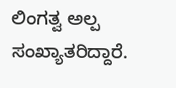ಲಿಂಗತ್ವ ಅಲ್ಪ ಸಂಖ್ಯಾತರಿದ್ದಾರೆ.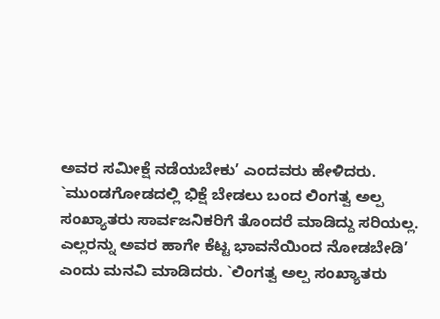ಅವರ ಸಮೀಕ್ಷೆ ನಡೆಯಬೇಕು’ ಎಂದವರು ಹೇಳಿದರು.
`ಮುಂಡಗೋಡದಲ್ಲಿ ಭಿಕ್ಷೆ ಬೇಡಲು ಬಂದ ಲಿಂಗತ್ವ ಅಲ್ಪ ಸಂಖ್ಯಾತರು ಸಾರ್ವಜನಿಕರಿಗೆ ತೊಂದರೆ ಮಾಡಿದ್ದು ಸರಿಯಲ್ಲ. ಎಲ್ಲರನ್ನು ಅವರ ಹಾಗೇ ಕೆಟ್ಟ ಭಾವನೆಯಿಂದ ನೋಡಬೇಡಿ’ ಎಂದು ಮನವಿ ಮಾಡಿದರು. `ಲಿಂಗತ್ವ ಅಲ್ಪ ಸಂಖ್ಯಾತರು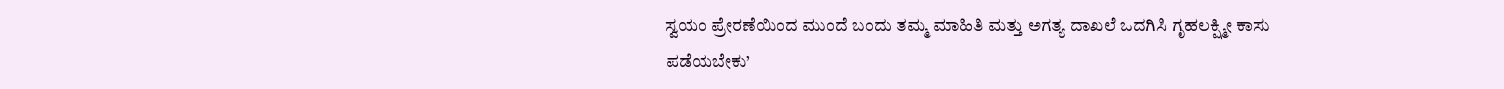ಸ್ವಯಂ ಪ್ರೇರಣೆಯಿಂದ ಮುಂದೆ ಬಂದು ತಮ್ಮ ಮಾಹಿತಿ ಮತ್ತು ಅಗತ್ಯ ದಾಖಲೆ ಒದಗಿಸಿ ಗೃಹಲಕ್ಷ್ಮೀ ಕಾಸು ಪಡೆಯಬೇಕು’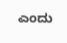ಎಂದು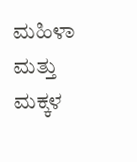ಮಹಿಳಾ ಮತ್ತು ಮಕ್ಕಳ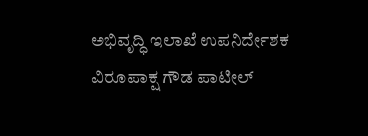ಅಭಿವೃದ್ಧಿ ಇಲಾಖೆ ಉಪನಿರ್ದೇಶಕ ವಿರೂಪಾಕ್ಷ ಗೌಡ ಪಾಟೀಲ್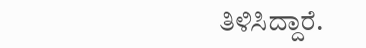ತಿಳಿಸಿದ್ದಾರೆ.